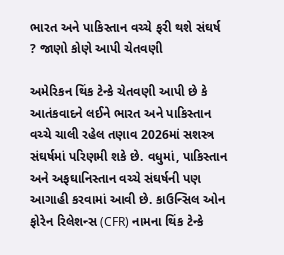ભારત અને પાકિસ્તાન વચ્ચે ફરી થશે સંઘર્ષ ? જાણો કોણે આપી ચેતવણી

અમેરિકન થિંક ટેન્કે ચેતવણી આપી છે કે આતંકવાદને લઈને ભારત અને પાકિસ્તાન વચ્ચે ચાલી રહેલ તણાવ 2026માં સશસ્ત્ર સંઘર્ષમાં પરિણમી શકે છે. વધુમાં, પાકિસ્તાન અને અફઘાનિસ્તાન વચ્ચે સંઘર્ષની પણ આગાહી કરવામાં આવી છે. કાઉન્સિલ ઓન ફોરેન રિલેશન્સ (CFR) નામના થિંક ટેન્કે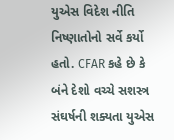યુએસ વિદેશ નીતિ નિષ્ણાતોનો સર્વે કર્યો હતો. CFAR કહે છે કે બંને દેશો વચ્ચે સશસ્ત્ર સંઘર્ષની શક્યતા યુએસ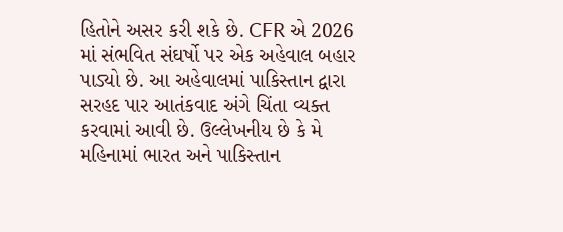હિતોને અસર કરી શકે છે. CFR એ 2026 માં સંભવિત સંઘર્ષો પર એક અહેવાલ બહાર પાડ્યો છે. આ અહેવાલમાં પાકિસ્તાન દ્વારા સરહદ પાર આતંકવાદ અંગે ચિંતા વ્યક્ત કરવામાં આવી છે. ઉલ્લેખનીય છે કે મે મહિનામાં ભારત અને પાકિસ્તાન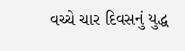વચ્ચે ચાર દિવસનું યુદ્ધ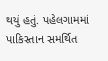થયું હતું. પહેલગામમાં પાકિસ્તાન સમર્થિત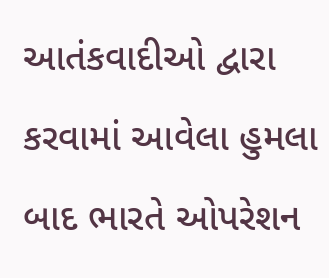આતંકવાદીઓ દ્વારા કરવામાં આવેલા હુમલા બાદ ભારતે ઓપરેશન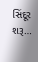સિંદૂર શરૂ…